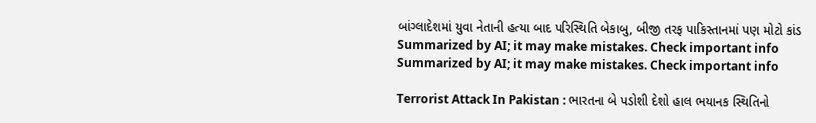બાંગ્લાદેશમાં યુવા નેતાની હત્યા બાદ પરિસ્થિતિ બેકાબુ, બીજી તરફ પાકિસ્તાનમાં પણ મોટો કાંડ
Summarized by AI; it may make mistakes. Check important info
Summarized by AI; it may make mistakes. Check important info

Terrorist Attack In Pakistan : ભારતના બે પડોશી દેશો હાલ ભયાનક સ્થિતિનો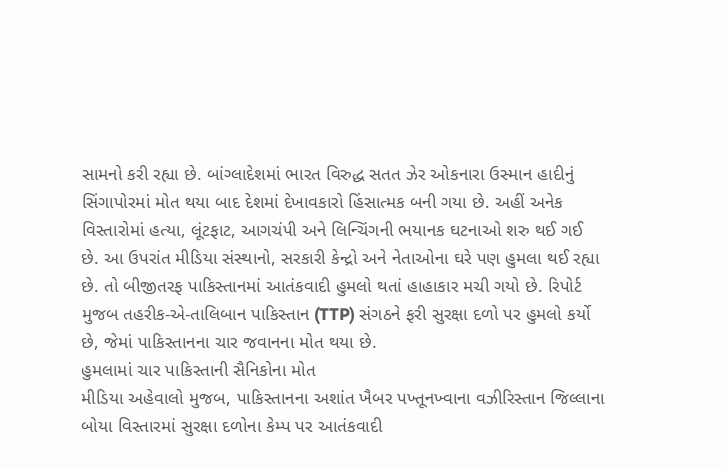સામનો કરી રહ્યા છે. બાંગ્લાદેશમાં ભારત વિરુદ્ધ સતત ઝેર ઓકનારા ઉસ્માન હાદીનું સિંગાપોરમાં મોત થયા બાદ દેશમાં દેખાવકારો હિંસાત્મક બની ગયા છે. અહીં અનેક વિસ્તારોમાં હત્યા, લૂંટફાટ, આગચંપી અને લિન્ચિંગની ભયાનક ઘટનાઓ શરુ થઈ ગઈ છે. આ ઉપરાંત મીડિયા સંસ્થાનો, સરકારી કેન્દ્રો અને નેતાઓના ઘરે પણ હુમલા થઈ રહ્યા છે. તો બીજીતરફ પાકિસ્તાનમાં આતંકવાદી હુમલો થતાં હાહાકાર મચી ગયો છે. રિપોર્ટ મુજબ તહરીક-એ-તાલિબાન પાકિસ્તાન (TTP) સંગઠને ફરી સુરક્ષા દળો પર હુમલો કર્યો છે, જેમાં પાકિસ્તાનના ચાર જવાનના મોત થયા છે.
હુમલામાં ચાર પાકિસ્તાની સૈનિકોના મોત
મીડિયા અહેવાલો મુજબ, પાકિસ્તાનના અશાંત ખૈબર પખ્તૂનખ્વાના વઝીરિસ્તાન જિલ્લાના બોયા વિસ્તારમાં સુરક્ષા દળોના કેમ્પ પર આતંકવાદી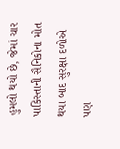હુમલો થયો છે, જેમાં ચાર પાકિસ્તાની સૈનિકોના મોત થયા બાદ સુરક્ષા દળોએ પણ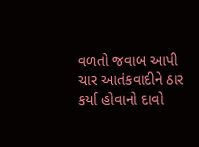વળતો જવાબ આપી ચાર આતંકવાદીને ઠાર કર્યા હોવાનો દાવો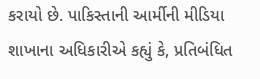કરાયો છે. પાકિસ્તાની આર્મીની મીડિયા શાખાના અધિકારીએ કહ્યું કે, પ્રતિબંધિત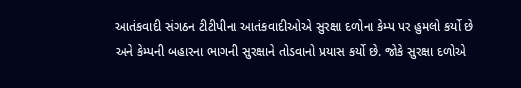આતંકવાદી સંગઠન ટીટીપીના આતંકવાદીઓએ સુરક્ષા દળોના કેમ્પ પર હુમલો કર્યો છે અને કેમ્પની બહારના ભાગની સુરક્ષાને તોડવાનો પ્રયાસ કર્યો છે. જોકે સુરક્ષા દળોએ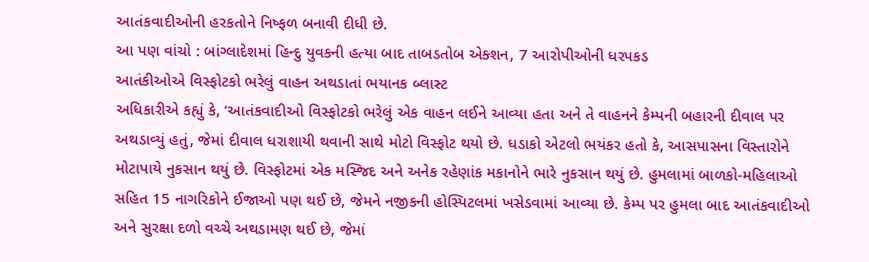આતંકવાદીઓની હરકતોને નિષ્ફળ બનાવી દીધી છે.
આ પણ વાંચો : બાંગ્લાદેશમાં હિન્દુ યુવકની હત્યા બાદ તાબડતોબ એક્શન, 7 આરોપીઓની ધરપકડ
આતંકીઓએ વિસ્ફોટકો ભરેલું વાહન અથડાતાં ભયાનક બ્લાસ્ટ
અધિકારીએ કહ્યું કે, ‘આતંકવાદીઓ વિસ્ફોટકો ભરેલું એક વાહન લઈને આવ્યા હતા અને તે વાહનને કેમ્પની બહારની દીવાલ પર અથડાવ્યું હતું, જેમાં દીવાલ ધરાશાયી થવાની સાથે મોટો વિસ્ફોટ થયો છે. ધડાકો એટલો ભયંકર હતો કે, આસપાસના વિસ્તારોને મોટાપાયે નુકસાન થયું છે. વિસ્ફોટમાં એક મસ્જિદ અને અનેક રહેણાંક મકાનોને ભારે નુકસાન થયું છે. હુમલામાં બાળકો-મહિલાઓ સહિત 15 નાગરિકોને ઈજાઓ પણ થઈ છે, જેમને નજીકની હોસ્પિટલમાં ખસેડવામાં આવ્યા છે. કેમ્પ પર હુમલા બાદ આતંકવાદીઓ અને સુરક્ષા દળો વચ્ચે અથડામણ થઈ છે, જેમાં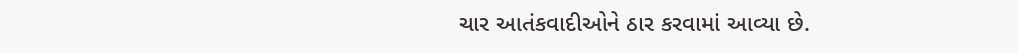ચાર આતંકવાદીઓને ઠાર કરવામાં આવ્યા છે.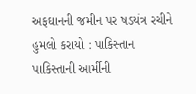અફઘાનની જમીન પર ષડયંત્ર રચીને હુમલો કરાયો : પાકિસ્તાન
પાકિસ્તાની આર્મીની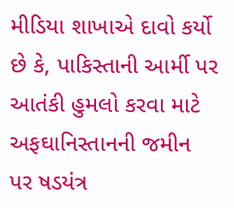મીડિયા શાખાએ દાવો કર્યો છે કે, પાકિસ્તાની આર્મી પર આતંકી હુમલો કરવા માટે અફઘાનિસ્તાનની જમીન પર ષડયંત્ર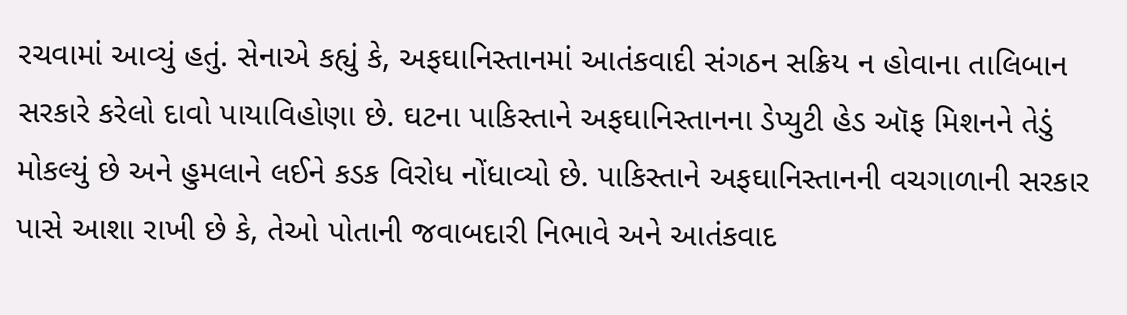રચવામાં આવ્યું હતું. સેનાએ કહ્યું કે, અફઘાનિસ્તાનમાં આતંકવાદી સંગઠન સક્રિય ન હોવાના તાલિબાન સરકારે કરેલો દાવો પાયાવિહોણા છે. ઘટના પાકિસ્તાને અફઘાનિસ્તાનના ડેપ્યુટી હેડ ઑફ મિશનને તેડું મોકલ્યું છે અને હુમલાને લઈને કડક વિરોધ નોંધાવ્યો છે. પાકિસ્તાને અફઘાનિસ્તાનની વચગાળાની સરકાર પાસે આશા રાખી છે કે, તેઓ પોતાની જવાબદારી નિભાવે અને આતંકવાદ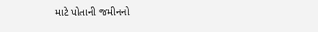માટે પોતાની જમીનનો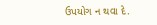ઉપયોગ ન થવા દે.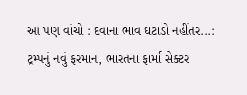આ પણ વાંચો : દવાના ભાવ ઘટાડો નહીંતર...: ટ્રમ્પનું નવું ફરમાન, ભારતના ફાર્મા સેક્ટર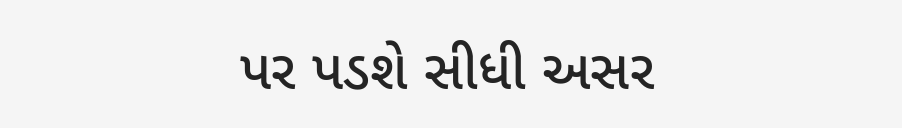પર પડશે સીધી અસર